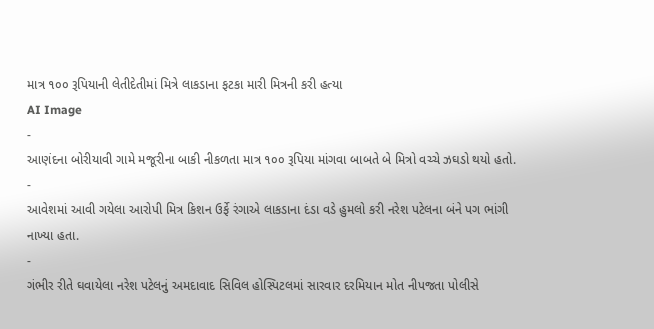માત્ર ૧૦૦ રૂપિયાની લેતીદેતીમાં મિત્રે લાકડાના ફટકા મારી મિત્રની કરી હત્યા
AI Image
-
આણંદના બોરીયાવી ગામે મજૂરીના બાકી નીકળતા માત્ર ૧૦૦ રૂપિયા માંગવા બાબતે બે મિત્રો વચ્ચે ઝઘડો થયો હતો.
-
આવેશમાં આવી ગયેલા આરોપી મિત્ર કિશન ઉર્ફે રંગાએ લાકડાના દંડા વડે હુમલો કરી નરેશ પટેલના બંને પગ ભાંગી નાખ્યા હતા.
-
ગંભીર રીતે ઘવાયેલા નરેશ પટેલનું અમદાવાદ સિવિલ હોસ્પિટલમાં સારવાર દરમિયાન મોત નીપજતા પોલીસે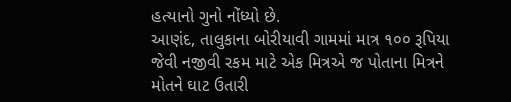હત્યાનો ગુનો નોંધ્યો છે.
આણંદ, તાલુકાના બોરીયાવી ગામમાં માત્ર ૧૦૦ રૂપિયા જેવી નજીવી રકમ માટે એક મિત્રએ જ પોતાના મિત્રને મોતને ઘાટ ઉતારી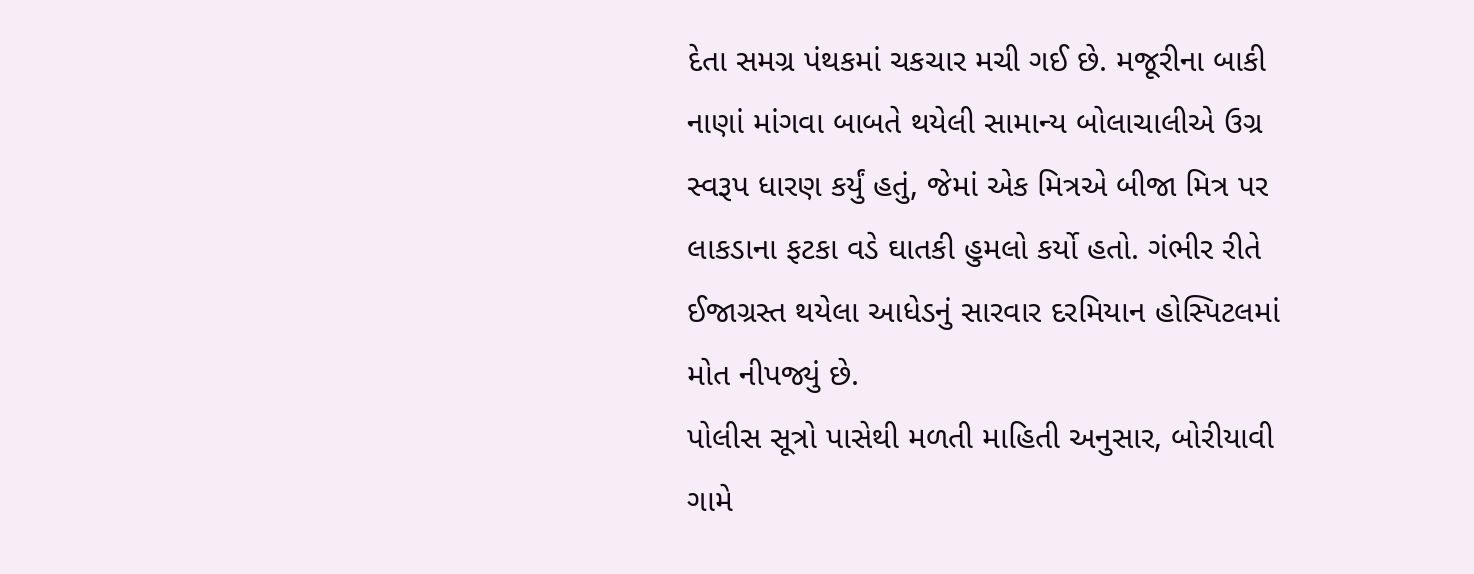દેતા સમગ્ર પંથકમાં ચકચાર મચી ગઈ છે. મજૂરીના બાકી નાણાં માંગવા બાબતે થયેલી સામાન્ય બોલાચાલીએ ઉગ્ર સ્વરૂપ ધારણ કર્યું હતું, જેમાં એક મિત્રએ બીજા મિત્ર પર લાકડાના ફટકા વડે ઘાતકી હુમલો કર્યો હતો. ગંભીર રીતે ઈજાગ્રસ્ત થયેલા આધેડનું સારવાર દરમિયાન હોસ્પિટલમાં મોત નીપજ્યું છે.
પોલીસ સૂત્રો પાસેથી મળતી માહિતી અનુસાર, બોરીયાવી ગામે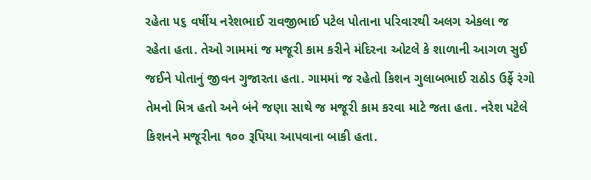રહેતા ૫૬ વર્ષીય નરેશભાઈ રાવજીભાઈ પટેલ પોતાના પરિવારથી અલગ એકલા જ રહેતા હતા. તેઓ ગામમાં જ મજૂરી કામ કરીને મંદિરના ઓટલે કે શાળાની આગળ સુઈ જઈને પોતાનું જીવન ગુજારતા હતા. ગામમાં જ રહેતો કિશન ગુલાબભાઈ રાઠોડ ઉર્ફે રંગો તેમનો મિત્ર હતો અને બંને જણા સાથે જ મજૂરી કામ કરવા માટે જતા હતા. નરેશ પટેલે કિશનને મજૂરીના ૧૦૦ રૂપિયા આપવાના બાકી હતા.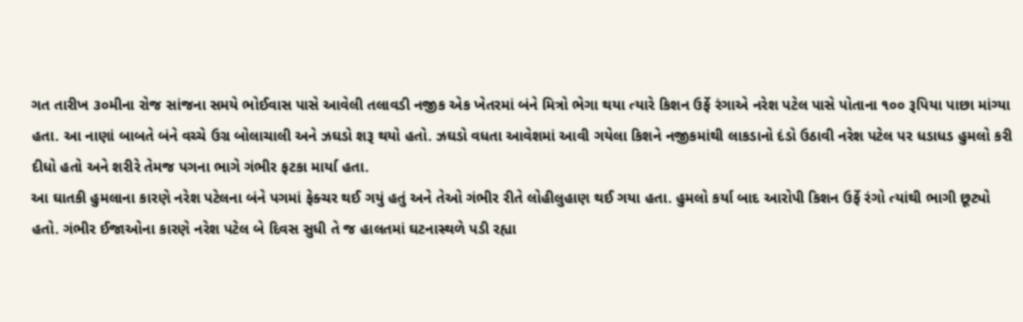ગત તારીખ ૩૦મીના રોજ સાંજના સમયે ભોઈવાસ પાસે આવેલી તલાવડી નજીક એક ખેતરમાં બંને મિત્રો ભેગા થયા ત્યારે કિશન ઉર્ફે રંગાએ નરેશ પટેલ પાસે પોતાના ૧૦૦ રૂપિયા પાછા માંગ્યા હતા. આ નાણાં બાબતે બંને વચ્ચે ઉગ્ર બોલાચાલી અને ઝઘડો શરૂ થયો હતો. ઝઘડો વધતા આવેશમાં આવી ગયેલા કિશને નજીકમાંથી લાકડાનો દંડો ઉઠાવી નરેશ પટેલ પર ધડાધડ હુમલો કરી દીધો હતો અને શરીરે તેમજ પગના ભાગે ગંભીર ફટકા માર્યા હતા.
આ ઘાતકી હુમલાના કારણે નરેશ પટેલના બંને પગમાં ફેક્ચર થઈ ગયું હતું અને તેઓ ગંભીર રીતે લોહીલુહાણ થઈ ગયા હતા. હુમલો કર્યા બાદ આરોપી કિશન ઉર્ફે રંગો ત્યાંથી ભાગી છૂટ્યો હતો. ગંભીર ઈજાઓના કારણે નરેશ પટેલ બે દિવસ સુધી તે જ હાલતમાં ઘટનાસ્થળે પડી રહ્યા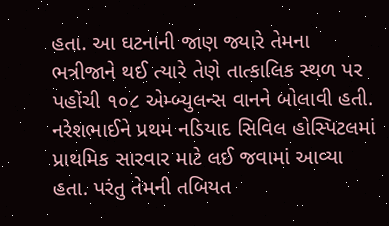હતા. આ ઘટનાની જાણ જ્યારે તેમના ભત્રીજાને થઈ ત્યારે તેણે તાત્કાલિક સ્થળ પર પહોંચી ૧૦૮ એમ્બ્યુલન્સ વાનને બોલાવી હતી.
નરેશભાઈને પ્રથમ નડિયાદ સિવિલ હોસ્પિટલમાં પ્રાથમિક સારવાર માટે લઈ જવામાં આવ્યા હતા. પરંતુ તેમની તબિયત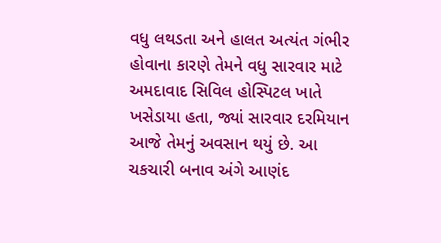વધુ લથડતા અને હાલત અત્યંત ગંભીર હોવાના કારણે તેમને વધુ સારવાર માટે અમદાવાદ સિવિલ હોસ્પિટલ ખાતે ખસેડાયા હતા, જ્યાં સારવાર દરમિયાન આજે તેમનું અવસાન થયું છે. આ ચકચારી બનાવ અંગે આણંદ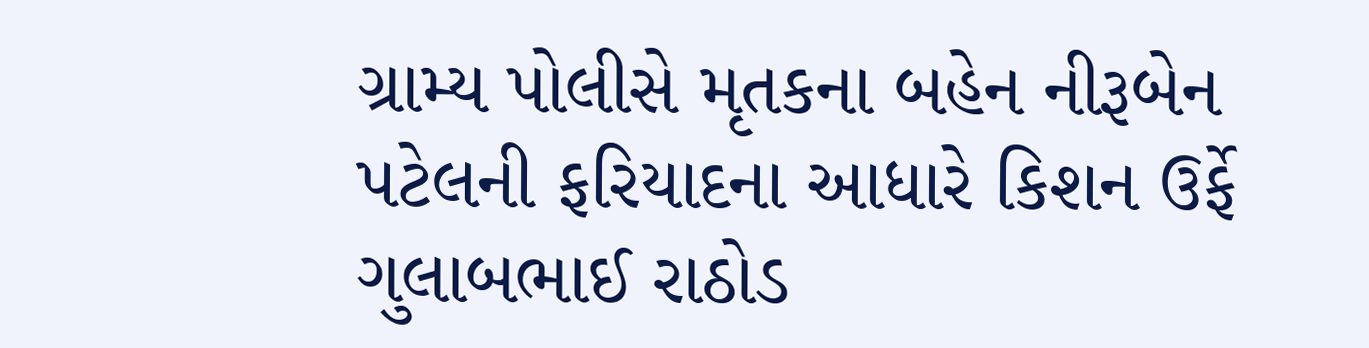ગ્રામ્ય પોલીસે મૃતકના બહેન નીરૂબેન પટેલની ફરિયાદના આધારે કિશન ઉર્ફે ગુલાબભાઈ રાઠોડ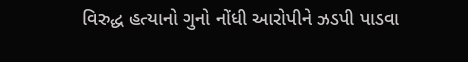વિરુદ્ધ હત્યાનો ગુનો નોંધી આરોપીને ઝડપી પાડવા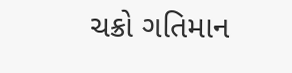ચક્રો ગતિમાન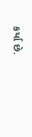કર્યા છે.